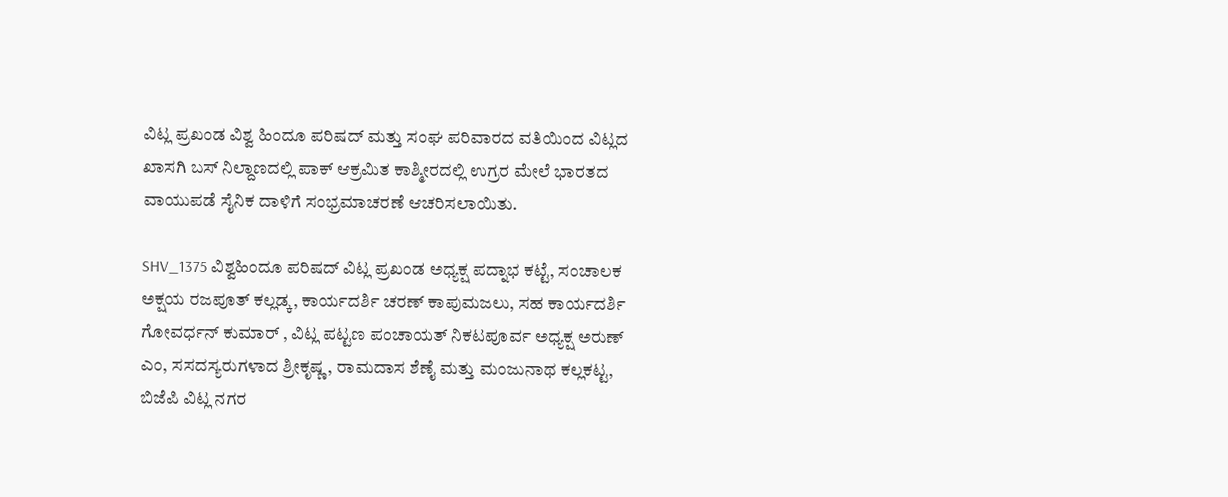ವಿಟ್ಲ ಪ್ರಖಂಡ ವಿಶ್ವ ಹಿಂದೂ ಪರಿಷದ್ ಮತ್ತು ಸಂಘ ಪರಿವಾರದ ವತಿಯಿಂದ ವಿಟ್ಲದ ಖಾಸಗಿ ಬಸ್ ನಿಲ್ದಾಣದಲ್ಲಿ ಪಾಕ್ ಆಕ್ರಮಿತ ಕಾಶ್ಮೀರದಲ್ಲಿ ಉಗ್ರರ ಮೇಲೆ ಭಾರತದ ವಾಯುಪಡೆ ಸೈನಿಕ ದಾಳಿಗೆ ಸಂಭ್ರಮಾಚರಣೆ ಆಚರಿಸಲಾಯಿತು.

SHV_1375 ವಿಶ್ವಹಿಂದೂ ಪರಿಷದ್ ವಿಟ್ಲ ಪ್ರಖಂಡ ಅಧ್ಯಕ್ಷ ಪದ್ನಾಭ ಕಟ್ಟೆ, ಸಂಚಾಲಕ ಅಕ್ಷಯ ರಜಪೂತ್ ಕಲ್ಲಡ್ಕ, ಕಾರ್ಯದರ್ಶಿ ಚರಣ್ ಕಾಪುಮಜಲು, ಸಹ ಕಾರ್ಯದರ್ಶಿ ಗೋವರ್ಧನ್ ಕುಮಾರ್ , ವಿಟ್ಲ ಪಟ್ಟಣ ಪಂಚಾಯತ್ ನಿಕಟಪೂರ್ವ ಅಧ್ಯಕ್ಷ ಅರುಣ್ ಎಂ, ಸಸದಸ್ಯರುಗಳಾದ ಶ್ರೀಕೃಷ್ಣ, ರಾಮದಾಸ ಶೆಣೈ ಮತ್ತು ಮಂಜುನಾಥ ಕಲ್ಲಕಟ್ಟ, ಬಿಜೆಪಿ ವಿಟ್ಲ ನಗರ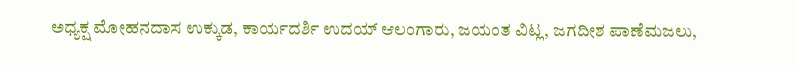ಅಧ್ಯಕ್ಷ ಮೋಹನದಾಸ ಉಕ್ಕುಡ, ಕಾರ್ಯದರ್ಶಿ ಉದಯ್ ಆಲಂಗಾರು, ಜಯಂತ ವಿಟ್ಲ, ಜಗದೀಶ ಪಾಣೆಮಜಲು,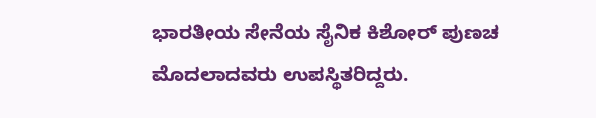ಭಾರತೀಯ ಸೇನೆಯ ಸೈನಿಕ ಕಿಶೋರ್ ಪುಣಚ ಮೊದಲಾದವರು ಉಪಸ್ಥಿತರಿದ್ದರು.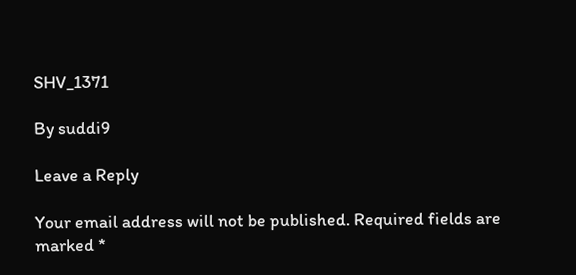SHV_1371

By suddi9

Leave a Reply

Your email address will not be published. Required fields are marked *